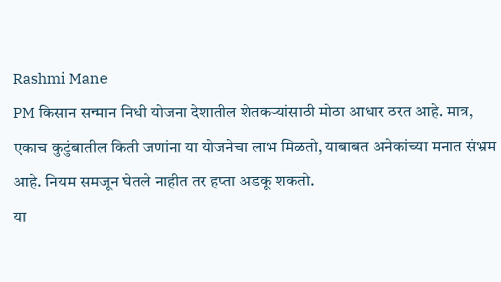Rashmi Mane
PM किसान सन्मान निधी योजना देशातील शेतकऱ्यांसाठी मोठा आधार ठरत आहे. मात्र, एकाच कुटुंबातील किती जणांना या योजनेचा लाभ मिळतो, याबाबत अनेकांच्या मनात संभ्रम आहे. नियम समजून घेतले नाहीत तर हप्ता अडकू शकतो.
या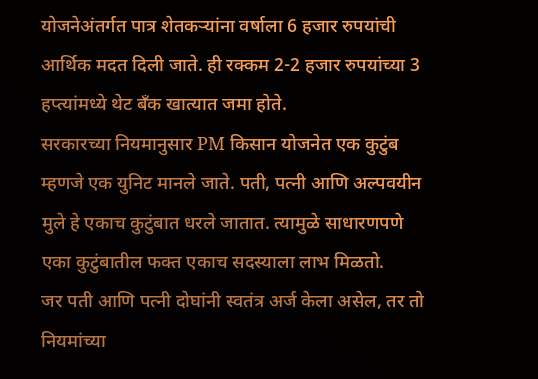योजनेअंतर्गत पात्र शेतकऱ्यांना वर्षाला 6 हजार रुपयांची आर्थिक मदत दिली जाते. ही रक्कम 2-2 हजार रुपयांच्या 3 हप्त्यांमध्ये थेट बँक खात्यात जमा होते.
सरकारच्या नियमानुसार PM किसान योजनेत एक कुटुंब म्हणजे एक युनिट मानले जाते. पती, पत्नी आणि अल्पवयीन मुले हे एकाच कुटुंबात धरले जातात. त्यामुळे साधारणपणे एका कुटुंबातील फक्त एकाच सदस्याला लाभ मिळतो.
जर पती आणि पत्नी दोघांनी स्वतंत्र अर्ज केला असेल, तर तो नियमांच्या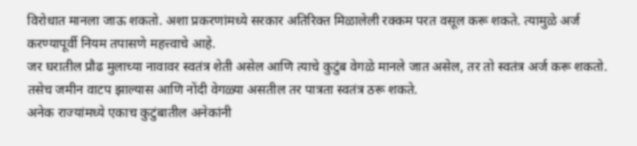विरोधात मानला जाऊ शकतो. अशा प्रकरणांमध्ये सरकार अतिरिक्त मिळालेली रक्कम परत वसूल करू शकते. त्यामुळे अर्ज करण्यापूर्वी नियम तपासणे महत्त्वाचे आहे.
जर घरातील प्रौढ मुलाच्या नावावर स्वतंत्र शेती असेल आणि त्याचे कुटुंब वेगळे मानले जात असेल, तर तो स्वतंत्र अर्ज करू शकतो. तसेच जमीन वाटप झाल्यास आणि नोंदी वेगळ्या असतील तर पात्रता स्वतंत्र ठरू शकते.
अनेक राज्यांमध्ये एकाच कुटुंबातील अनेकांनी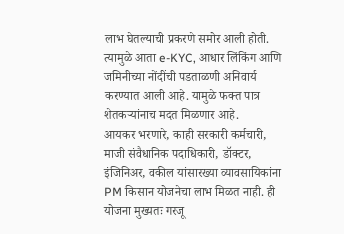लाभ घेतल्याची प्रकरणे समोर आली होती. त्यामुळे आता e-KYC, आधार लिंकिंग आणि जमिनीच्या नोंदींची पडताळणी अनिवार्य करण्यात आली आहे. यामुळे फक्त पात्र शेतकऱ्यांनाच मदत मिळणार आहे.
आयकर भरणारे, काही सरकारी कर्मचारी, माजी संवैधानिक पदाधिकारी, डॉक्टर, इंजिनिअर, वकील यांसारख्या व्यावसायिकांना PM किसान योजनेचा लाभ मिळत नाही. ही योजना मुख्यतः गरजू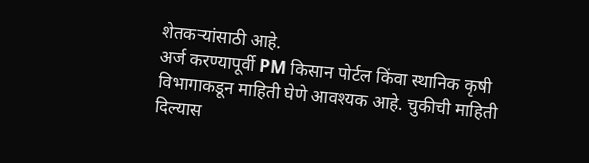शेतकऱ्यांसाठी आहे.
अर्ज करण्यापूर्वी PM किसान पोर्टल किंवा स्थानिक कृषी विभागाकडून माहिती घेणे आवश्यक आहे. चुकीची माहिती दिल्यास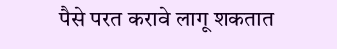पैसे परत करावे लागू शकतात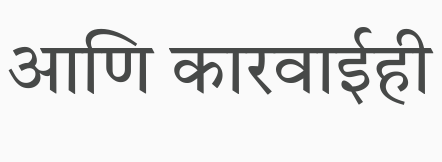आणि कारवाईही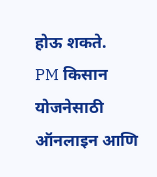होऊ शकते.
PM किसान योजनेसाठी ऑनलाइन आणि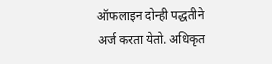ऑफलाइन दोन्ही पद्धतीने अर्ज करता येतो. अधिकृत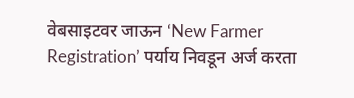वेबसाइटवर जाऊन ‘New Farmer Registration’ पर्याय निवडून अर्ज करता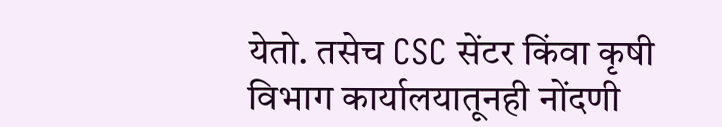येतो. तसेच CSC सेंटर किंवा कृषी विभाग कार्यालयातूनही नोंदणी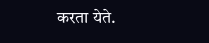करता येते.